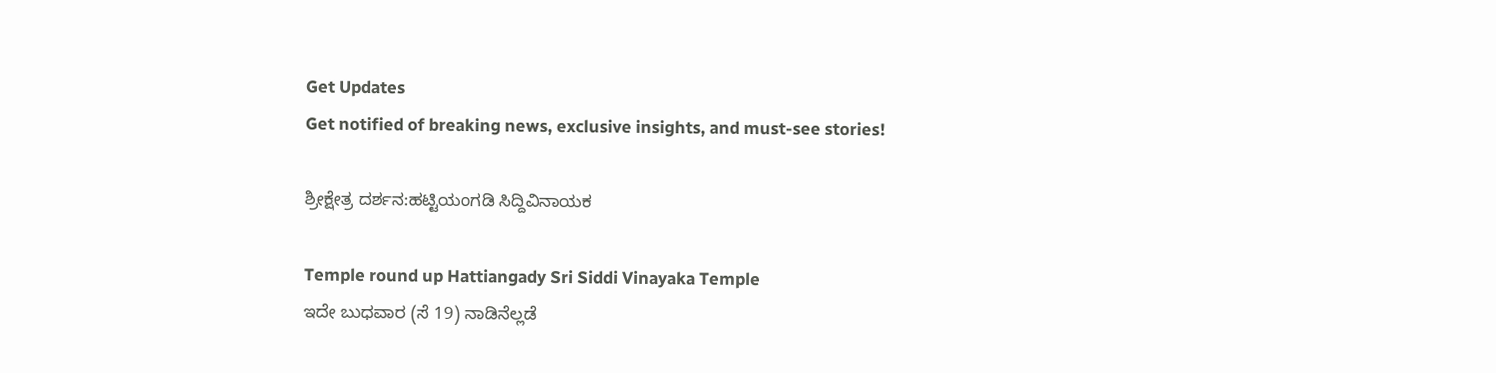Get Updates
Get notified of breaking news, exclusive insights, and must-see stories!

ಶ್ರೀಕ್ಷೇತ್ರ ದರ್ಶನ:ಹಟ್ಟಿಯಂಗಡಿ ಸಿದ್ದಿವಿನಾಯಕ

Temple round up Hattiangady Sri Siddi Vinayaka Temple
ಇದೇ ಬುಧವಾರ (ಸೆ 19) ನಾಡಿನೆಲ್ಲಡೆ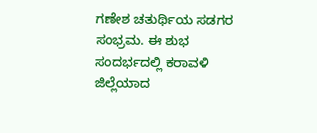ಗಣೇಶ ಚತುರ್ಥಿಯ ಸಡಗರ ಸಂಭ್ರಮ. ಈ ಶುಭ ಸಂದರ್ಭದಲ್ಲಿ ಕರಾವಳಿ ಜಿಲ್ಲೆಯಾದ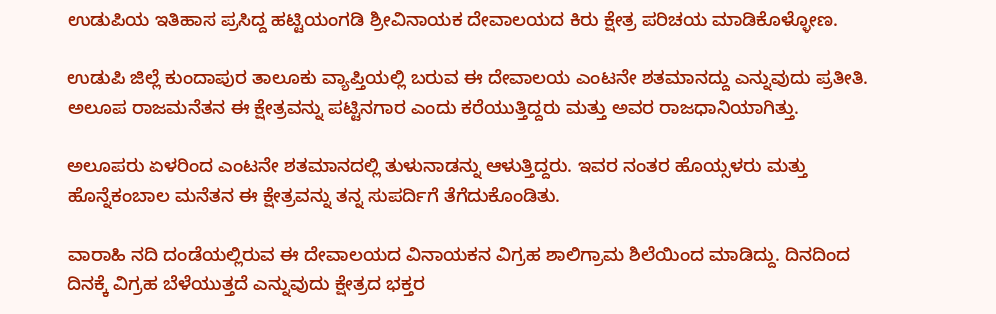ಉಡುಪಿಯ ಇತಿಹಾಸ ಪ್ರಸಿದ್ದ ಹಟ್ಟಿಯಂಗಡಿ ಶ್ರೀವಿನಾಯಕ ದೇವಾಲಯದ ಕಿರು ಕ್ಷೇತ್ರ ಪರಿಚಯ ಮಾಡಿಕೊಳ್ಳೋಣ.

ಉಡುಪಿ ಜಿಲ್ಲೆ ಕುಂದಾಪುರ ತಾಲೂಕು ವ್ಯಾಪ್ತಿಯಲ್ಲಿ ಬರುವ ಈ ದೇವಾಲಯ ಎಂಟನೇ ಶತಮಾನದ್ದು ಎನ್ನುವುದು ಪ್ರತೀತಿ. ಅಲೂಪ ರಾಜಮನೆತನ ಈ ಕ್ಷೇತ್ರವನ್ನು ಪಟ್ಟಿನಗಾರ ಎಂದು ಕರೆಯುತ್ತಿದ್ದರು ಮತ್ತು ಅವರ ರಾಜಧಾನಿಯಾಗಿತ್ತು.

ಅಲೂಪರು ಏಳರಿಂದ ಎಂಟನೇ ಶತಮಾನದಲ್ಲಿ ತುಳುನಾಡನ್ನು ಆಳುತ್ತಿದ್ದರು. ಇವರ ನಂತರ ಹೊಯ್ಸಳರು ಮತ್ತು ಹೊನ್ನೆಕಂಬಾಲ ಮನೆತನ ಈ ಕ್ಷೇತ್ರವನ್ನು ತನ್ನ ಸುಪರ್ದಿಗೆ ತೆಗೆದುಕೊಂಡಿತು.

ವಾರಾಹಿ ನದಿ ದಂಡೆಯಲ್ಲಿರುವ ಈ ದೇವಾಲಯದ ವಿನಾಯಕನ ವಿಗ್ರಹ ಶಾಲಿಗ್ರಾಮ ಶಿಲೆಯಿಂದ ಮಾಡಿದ್ದು. ದಿನದಿಂದ ದಿನಕ್ಕೆ ವಿಗ್ರಹ ಬೆಳೆಯುತ್ತದೆ ಎನ್ನುವುದು ಕ್ಷೇತ್ರದ ಭಕ್ತರ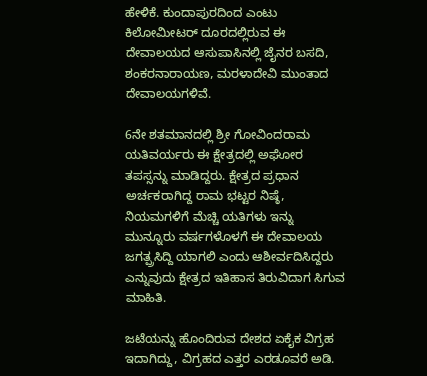ಹೇಳಿಕೆ. ಕುಂದಾಪುರದಿಂದ ಎಂಟು ಕಿಲೋಮೀಟರ್ ದೂರದಲ್ಲಿರುವ ಈ ದೇವಾಲಯದ ಆಸುಪಾಸಿನಲ್ಲಿ ಜೈನರ ಬಸದಿ, ಶಂಕರನಾರಾಯಣ, ಮರಳಾದೇವಿ ಮುಂತಾದ ದೇವಾಲಯಗಳಿವೆ.

6ನೇ ಶತಮಾನದಲ್ಲಿ ಶ್ರೀ ಗೋವಿಂದರಾಮ ಯತಿವರ್ಯರು ಈ ಕ್ಷೇತ್ರದಲ್ಲಿ ಅಘೋರ ತಪಸ್ಸನ್ನು ಮಾಡಿದ್ದರು. ಕ್ಷೇತ್ರದ ಪ್ರಧಾನ ಅರ್ಚಕರಾಗಿದ್ದ ರಾಮ ಭಟ್ಟರ ನಿಷ್ಠೆ, ನಿಯಮಗಳಿಗೆ ಮೆಚ್ಚಿ ಯತಿಗಳು ಇನ್ನು ಮುನ್ನೂರು ವರ್ಷಗಳೊಳಗೆ ಈ ದೇವಾಲಯ ಜಗತ್ಪ್ರಸಿದ್ದಿ ಯಾಗಲಿ ಎಂದು ಆಶೀರ್ವದಿಸಿದ್ದರು ಎನ್ನುವುದು ಕ್ಷೇತ್ರದ ಇತಿಹಾಸ ತಿರುವಿದಾಗ ಸಿಗುವ ಮಾಹಿತಿ.

ಜಟೆಯನ್ನು ಹೊಂದಿರುವ ದೇಶದ ಏಕೈಕ ವಿಗ್ರಹ ಇದಾಗಿದ್ದು, ವಿಗ್ರಹದ ಎತ್ತರ ಎರಡೂವರೆ ಅಡಿ.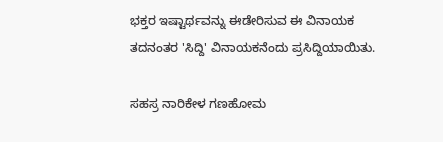ಭಕ್ತರ ಇಷ್ಟಾರ್ಥವನ್ನು ಈಡೇರಿಸುವ ಈ ವಿನಾಯಕ ತದನಂತರ 'ಸಿದ್ದಿ' ವಿನಾಯಕನೆಂದು ಪ್ರಸಿದ್ದಿಯಾಯಿತು.

ಸಹಸ್ರ ನಾರಿಕೇಳ ಗಣಹೋಮ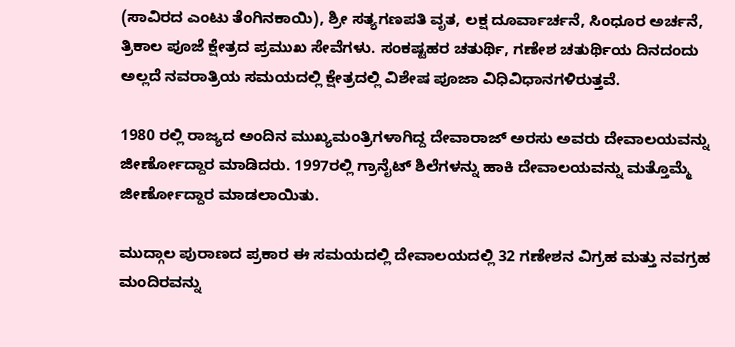(ಸಾವಿರದ ಎಂಟು ತೆಂಗಿನಕಾಯಿ), ಶ್ರೀ ಸತ್ಯಗಣಪತಿ ವೃತ, ಲಕ್ಷ ದೂರ್ವಾರ್ಚನೆ, ಸಿಂಧೂರ ಅರ್ಚನೆ, ತ್ರಿಕಾಲ ಪೂಜೆ ಕ್ಷೇತ್ರದ ಪ್ರಮುಖ ಸೇವೆಗಳು. ಸಂಕಷ್ಟಹರ ಚತುರ್ಥಿ, ಗಣೇಶ ಚತುರ್ಥಿಯ ದಿನದಂದು ಅಲ್ಲದೆ ನವರಾತ್ರಿಯ ಸಮಯದಲ್ಲಿ ಕ್ಷೇತ್ರದಲ್ಲಿ ವಿಶೇಷ ಪೂಜಾ ವಿಧಿವಿಧಾನಗಳಿರುತ್ತವೆ.

1980 ರಲ್ಲಿ ರಾಜ್ಯದ ಅಂದಿನ ಮುಖ್ಯಮಂತ್ರಿಗಳಾಗಿದ್ದ ದೇವಾರಾಜ್ ಅರಸು ಅವರು ದೇವಾಲಯವನ್ನು ಜೀರ್ಣೋದ್ದಾರ ಮಾಡಿದರು. 1997ರಲ್ಲಿ ಗ್ರಾನೈಟ್ ಶಿಲೆಗಳನ್ನು ಹಾಕಿ ದೇವಾಲಯವನ್ನು ಮತ್ತೊಮ್ಮೆ ಜೀರ್ಣೋದ್ದಾರ ಮಾಡಲಾಯಿತು.

ಮುದ್ಗಾಲ ಪುರಾಣದ ಪ್ರಕಾರ ಈ ಸಮಯದಲ್ಲಿ ದೇವಾಲಯದಲ್ಲಿ 32 ಗಣೇಶನ ವಿಗ್ರಹ ಮತ್ತು ನವಗ್ರಹ ಮಂದಿರವನ್ನು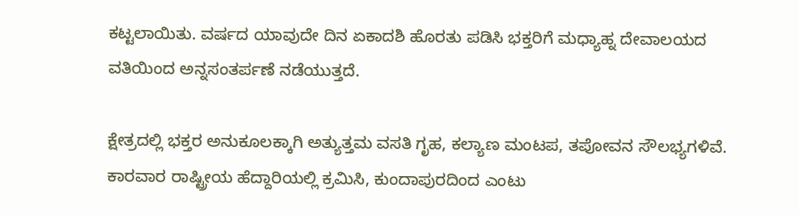ಕಟ್ಟಲಾಯಿತು. ವರ್ಷದ ಯಾವುದೇ ದಿನ ಏಕಾದಶಿ ಹೊರತು ಪಡಿಸಿ ಭಕ್ತರಿಗೆ ಮಧ್ಯಾಹ್ನ ದೇವಾಲಯದ ವತಿಯಿಂದ ಅನ್ನಸಂತರ್ಪಣೆ ನಡೆಯುತ್ತದೆ.

ಕ್ಷೇತ್ರದಲ್ಲಿ ಭಕ್ತರ ಅನುಕೂಲಕ್ಕಾಗಿ ಅತ್ಯುತ್ತಮ ವಸತಿ ಗೃಹ, ಕಲ್ಯಾಣ ಮಂಟಪ, ತಪೋವನ ಸೌಲಭ್ಯಗಳಿವೆ. ಕಾರವಾರ ರಾಷ್ಟ್ರೀಯ ಹೆದ್ದಾರಿಯಲ್ಲಿ ಕ್ರಮಿಸಿ, ಕುಂದಾಪುರದಿಂದ ಎಂಟು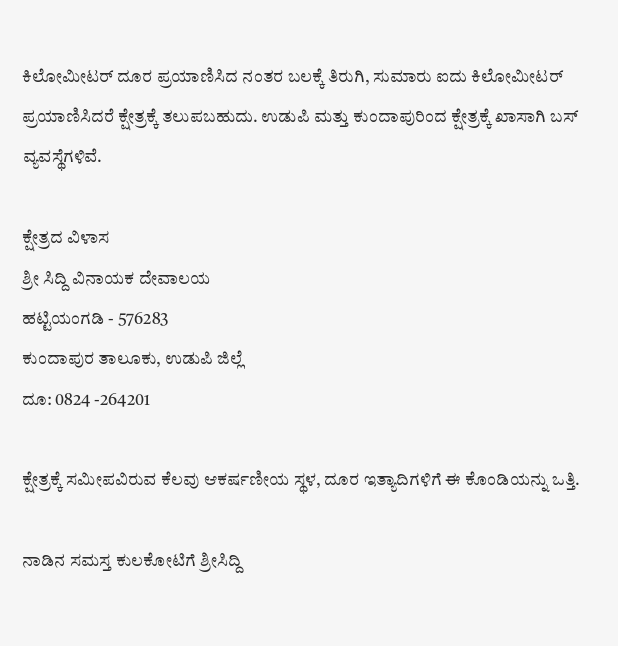ಕಿಲೋಮೀಟರ್ ದೂರ ಪ್ರಯಾಣಿಸಿದ ನಂತರ ಬಲಕ್ಕೆ ತಿರುಗಿ, ಸುಮಾರು ಐದು ಕಿಲೋಮೀಟರ್ ಪ್ರಯಾಣಿಸಿದರೆ ಕ್ಷೇತ್ರಕ್ಕೆ ತಲುಪಬಹುದು. ಉಡುಪಿ ಮತ್ತು ಕುಂದಾಪುರಿಂದ ಕ್ಷೇತ್ರಕ್ಕೆ ಖಾಸಾಗಿ ಬಸ್ ವ್ಯವಸ್ಥೆಗಳಿವೆ.

ಕ್ಷೇತ್ರದ ವಿಳಾಸ
ಶ್ರೀ ಸಿದ್ದಿ ವಿನಾಯಕ ದೇವಾಲಯ
ಹಟ್ಟಿಯಂಗಡಿ - 576283
ಕುಂದಾಪುರ ತಾಲೂಕು, ಉಡುಪಿ ಜಿಲ್ಲೆ
ದೂ: 0824 -264201

ಕ್ಷೇತ್ರಕ್ಕೆ ಸಮೀಪವಿರುವ ಕೆಲವು ಆಕರ್ಷಣೀಯ ಸ್ಥಳ, ದೂರ ಇತ್ಯಾದಿಗಳಿಗೆ ಈ ಕೊಂಡಿಯನ್ನು ಒತ್ತಿ.

ನಾಡಿನ ಸಮಸ್ತ ಕುಲಕೋಟಿಗೆ ಶ್ರೀಸಿದ್ದಿ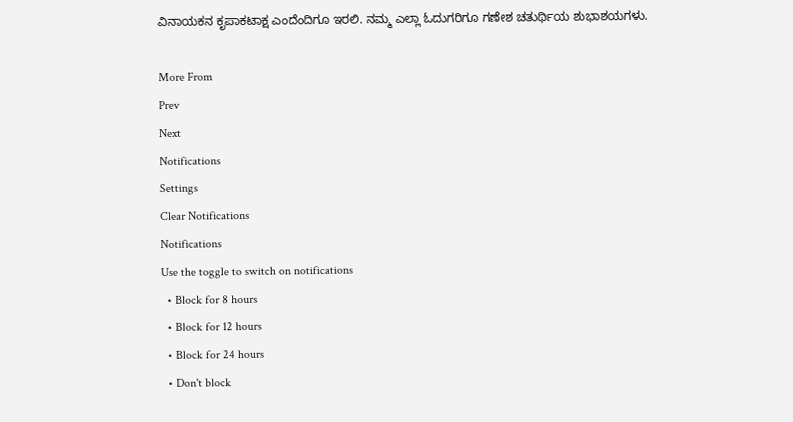ವಿನಾಯಕನ ಕೃಪಾಕಟಾಕ್ಷ ಎಂದೆಂದಿಗೂ ಇರಲಿ. ನಮ್ಮ ಎಲ್ಲಾ ಓದುಗರಿಗೂ ಗಣೇಶ ಚತುರ್ಥಿಯ ಶುಭಾಶಯಗಳು.

More From
Prev
Next
Notifications
Settings
Clear Notifications
Notifications
Use the toggle to switch on notifications
  • Block for 8 hours
  • Block for 12 hours
  • Block for 24 hours
  • Don't block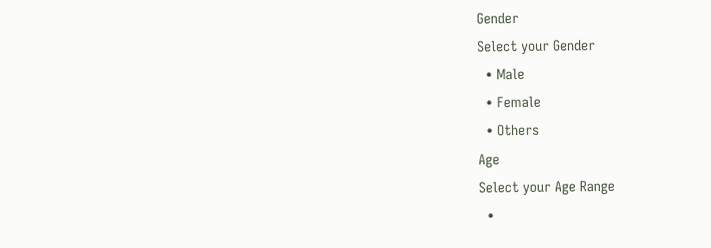Gender
Select your Gender
  • Male
  • Female
  • Others
Age
Select your Age Range
  •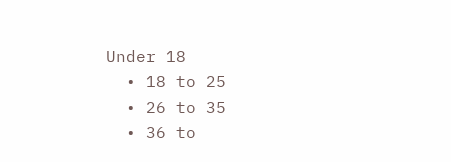Under 18
  • 18 to 25
  • 26 to 35
  • 36 to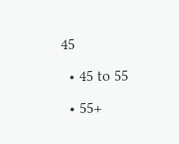45
  • 45 to 55
  • 55+